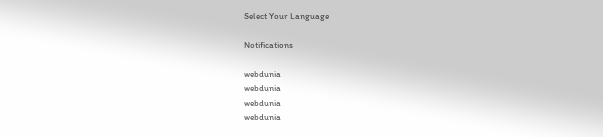Select Your Language

Notifications

webdunia
webdunia
webdunia
webdunia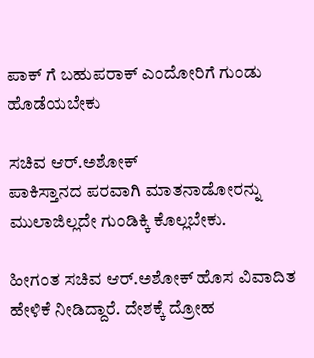ಪಾಕ್ ಗೆ ಬಹುಪರಾಕ್ ಎಂದೋರಿಗೆ ಗುಂಡು ಹೊಡೆಯಬೇಕು

ಸಚಿವ ಆರ್.ಅಶೋಕ್
ಪಾಕಿಸ್ತಾನದ ಪರವಾಗಿ ಮಾತನಾಡೋರನ್ನು ಮುಲಾಜಿಲ್ಲದೇ ಗುಂಡಿಕ್ಕಿ ಕೊಲ್ಲಬೇಕು.

ಹೀಗಂತ ಸಚಿವ ಆರ್.ಅಶೋಕ್ ಹೊಸ ವಿವಾದಿತ ಹೇಳಿಕೆ ನೀಡಿದ್ದಾರೆ. ದೇಶಕ್ಕೆ ದ್ರೋಹ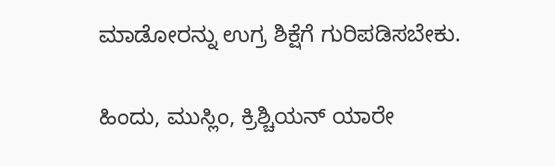ಮಾಡೋರನ್ನು ಉಗ್ರ ಶಿಕ್ಷೆಗೆ ಗುರಿಪಡಿಸಬೇಕು.

ಹಿಂದು, ಮುಸ್ಲಿಂ, ಕ್ರಿಶ್ಚಿಯನ್ ಯಾರೇ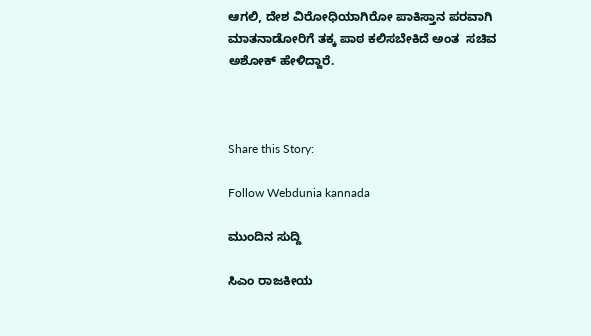ಆಗಲಿ, ದೇಶ ವಿರೋಧಿಯಾಗಿರೋ ಪಾಕಿಸ್ತಾನ ಪರವಾಗಿ ಮಾತನಾಡೋರಿಗೆ ತಕ್ಕ ಪಾಠ ಕಲಿಸಬೇಕಿದೆ ಅಂತ  ಸಚಿವ ಅಶೋಕ್ ಹೇಳಿದ್ದಾರೆ.



Share this Story:

Follow Webdunia kannada

ಮುಂದಿನ ಸುದ್ದಿ

ಸಿಎಂ ರಾಜಕೀಯ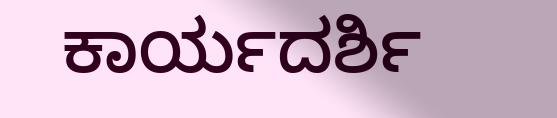ಕಾರ್ಯದರ್ಶಿ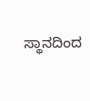ಸ್ಥಾನದಿಂದ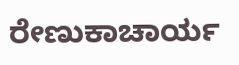ರೇಣುಕಾಚಾರ್ಯ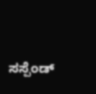ಸಸ್ಪೆಂಡ್